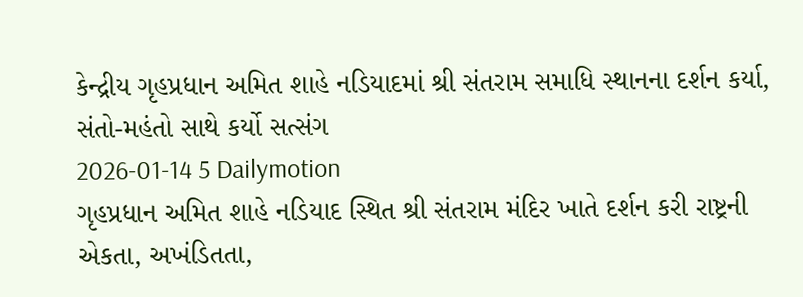કેન્દ્રીય ગૃહપ્રધાન અમિત શાહે નડિયાદમાં શ્રી સંતરામ સમાધિ સ્થાનના દર્શન કર્યા, સંતો-મહંતો સાથે કર્યો સત્સંગ
2026-01-14 5 Dailymotion
ગૃહપ્રધાન અમિત શાહે નડિયાદ સ્થિત શ્રી સંતરામ મંદિર ખાતે દર્શન કરી રાષ્ટ્રની એકતા, અખંડિતતા,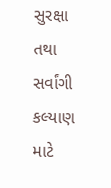સુરક્ષા તથા સર્વાંગી કલ્યાણ માટે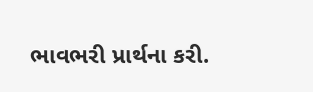ભાવભરી પ્રાર્થના કરી.